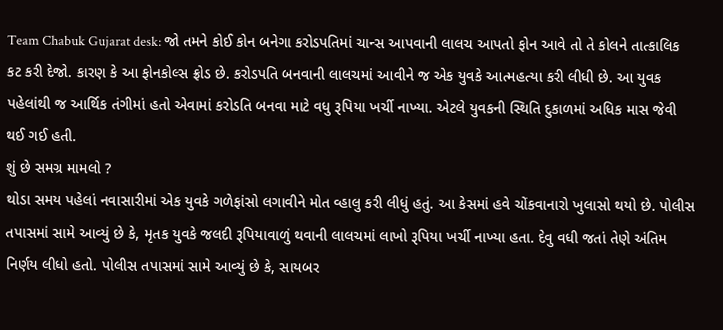Team Chabuk Gujarat desk: જો તમને કોઈ કોન બનેગા કરોડપતિમાં ચાન્સ આપવાની લાલચ આપતો ફોન આવે તો તે કોલને તાત્કાલિક કટ કરી દેજો. કારણ કે આ ફોનકોલ્સ ફ્રોડ છે. કરોડપતિ બનવાની લાલચમાં આવીને જ એક યુવકે આત્મહત્યા કરી લીધી છે. આ યુવક પહેલાંથી જ આર્થિક તંગીમાં હતો એવામાં કરોડતિ બનવા માટે વધુ રૂપિયા ખર્ચી નાખ્યા. એટલે યુવકની સ્થિતિ દુકાળમાં અધિક માસ જેવી થઈ ગઈ હતી.
શું છે સમગ્ર મામલો ?
થોડા સમય પહેલાં નવાસારીમાં એક યુવકે ગળેફાંસો લગાવીને મોત વ્હાલુ કરી લીધું હતું. આ કેસમાં હવે ચોંકવાનારો ખુલાસો થયો છે. પોલીસ તપાસમાં સામે આવ્યું છે કે, મૃતક યુવકે જલદી રૂપિયાવાળું થવાની લાલચમાં લાખો રૂપિયા ખર્ચી નાખ્યા હતા. દેવુ વધી જતાં તેણે અંતિમ નિર્ણય લીધો હતો. પોલીસ તપાસમાં સામે આવ્યું છે કે, સાયબર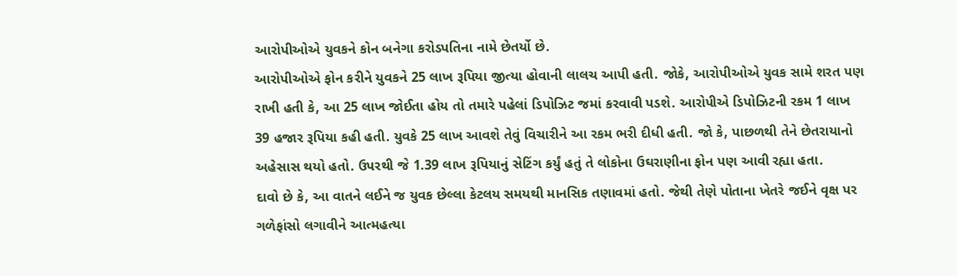આરોપીઓએ યુવકને કોન બનેગા કરોડપતિના નામે છેતર્યો છે.
આરોપીઓએ ફોન કરીને યુવકને 25 લાખ રૂપિયા જીત્યા હોવાની લાલચ આપી હતી. જોકે, આરોપીઓએ યુવક સામે શરત પણ રાખી હતી કે, આ 25 લાખ જોઈતા હોય તો તમારે પહેલાં ડિપોઝિટ જમાં કરવાવી પડશે. આરોપીએ ડિપોઝિટની રકમ 1 લાખ 39 હજાર રૂપિયા કહી હતી. યુવકે 25 લાખ આવશે તેવું વિચારીને આ રકમ ભરી દીધી હતી. જો કે, પાછળથી તેને છેતરાયાનો અહેસાસ થયો હતો. ઉપરથી જે 1.39 લાખ રૂપિયાનું સેટિંગ કર્યું હતું તે લોકોના ઉઘરાણીના ફોન પણ આવી રહ્યા હતા.
દાવો છે કે, આ વાતને લઈને જ યુવક છેલ્લા કેટલય સમયથી માનસિક તણાવમાં હતો. જેથી તેણે પોતાના ખેતરે જઈને વૃક્ષ પર ગળેફાંસો લગાવીને આત્મહત્યા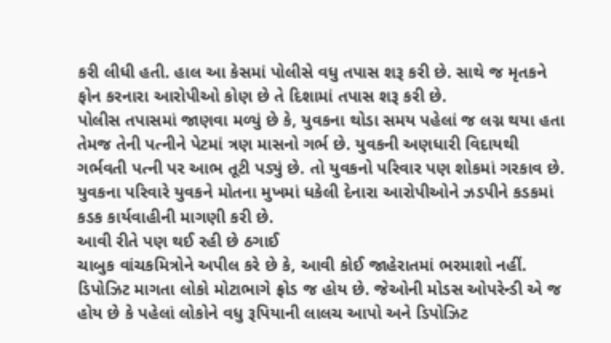કરી લીધી હતી. હાલ આ કેસમાં પોલીસે વધુ તપાસ શરૂ કરી છે. સાથે જ મૃતકને ફોન કરનારા આરોપીઓ કોણ છે તે દિશામાં તપાસ શરૂ કરી છે.
પોલીસ તપાસમાં જાણવા મળ્યું છે કે, યુવકના થોડા સમય પહેલાં જ લગ્ન થયા હતા તેમજ તેની પત્નીને પેટમાં ત્રણ માસનો ગર્ભ છે. યુવકની અણધારી વિદાયથી ગર્ભવતી પત્ની પર આભ તૂટી પડ્યું છે. તો યુવકનો પરિવાર પણ શોકમાં ગરકાવ છે. યુવકના પરિવારે યુવકને મોતના મુખમાં ધકેલી દેનારા આરોપીઓને ઝડપીને કડકમાં કડક કાર્યવાહીની માગણી કરી છે.
આવી રીતે પણ થઈ રહી છે ઠગાઈ
ચાબુક વાંચકમિત્રોને અપીલ કરે છે કે, આવી કોઈ જાહેરાતમાં ભરમાશો નહીં. ડિપોઝિટ માગતા લોકો મોટાભાગે ફ્રોડ જ હોય છે. જેઓની મોડસ ઓપરેન્ડી એ જ હોય છે કે પહેલાં લોકોને વધુ રૂપિયાની લાલચ આપો અને ડિપોઝિટ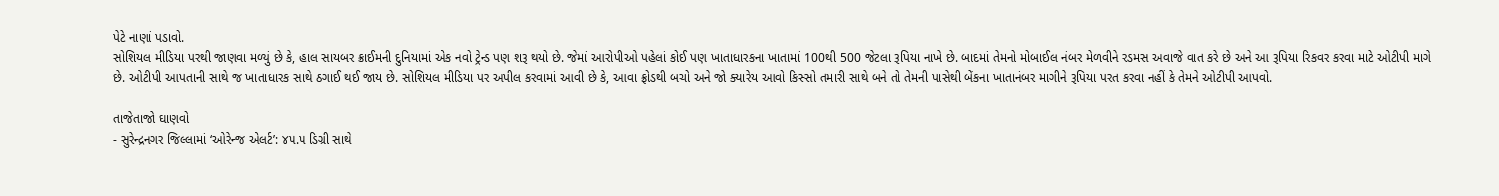પેટે નાણાં પડાવો.
સોશિયલ મીડિયા પરથી જાણવા મળ્યું છે કે, હાલ સાયબર ક્રાઈમની દુનિયામાં એક નવો ટ્રેન્ડ પણ શરૂ થયો છે. જેમાં આરોપીઓ પહેલાં કોઈ પણ ખાતાધારકના ખાતામાં 100થી 500 જેટલા રૂપિયા નાખે છે. બાદમાં તેમનો મોબાઈલ નંબર મેળવીને રડમસ અવાજે વાત કરે છે અને આ રૂપિયા રિકવર કરવા માટે ઓટીપી માગે છે. ઓટીપી આપતાની સાથે જ ખાતાધારક સાથે ઠગાઈ થઈ જાય છે. સોશિયલ મીડિયા પર અપીલ કરવામાં આવી છે કે, આવા ફ્રોડથી બચો અને જો ક્યારેય આવો કિસ્સો તમારી સાથે બને તો તેમની પાસેથી બેંકના ખાતાનંબર માગીને રૂપિયા પરત કરવા નહીં કે તેમને ઓટીપી આપવો.

તાજેતાજો ઘાણવો
- સુરેન્દ્રનગર જિલ્લામાં ‘ઓરેન્જ એલર્ટ’: ૪૫.૫ ડિગ્રી સાથે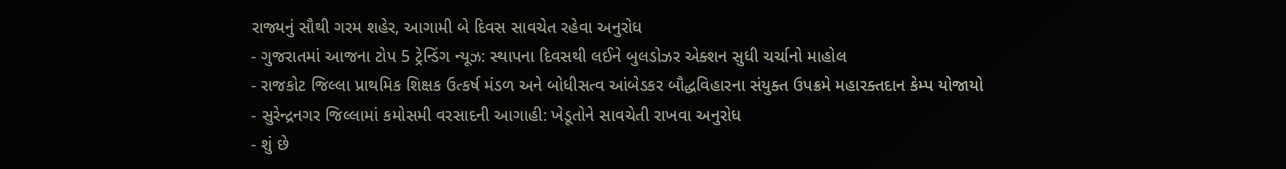રાજ્યનું સૌથી ગરમ શહેર, આગામી બે દિવસ સાવચેત રહેવા અનુરોધ
- ગુજરાતમાં આજના ટોપ 5 ટ્રેન્ડિંગ ન્યૂઝ: સ્થાપના દિવસથી લઈને બુલડોઝર એક્શન સુધી ચર્ચાનો માહોલ
- રાજકોટ જિલ્લા પ્રાથમિક શિક્ષક ઉત્કર્ષ મંડળ અને બોધીસત્વ આંબેડકર બૌદ્ધવિહારના સંયુક્ત ઉપક્રમે મહારક્તદાન કેમ્પ યોજાયો
- સુરેન્દ્રનગર જિલ્લામાં કમોસમી વરસાદની આગાહી: ખેડૂતોને સાવચેતી રાખવા અનુરોધ
- શું છે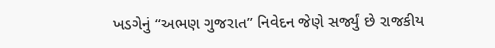ખડગેનું “અભણ ગુજરાત” નિવેદન જેણે સર્જ્યું છે રાજકીય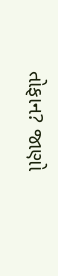તોફાન? જાણો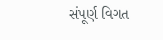સંપૂર્ણ વિગત